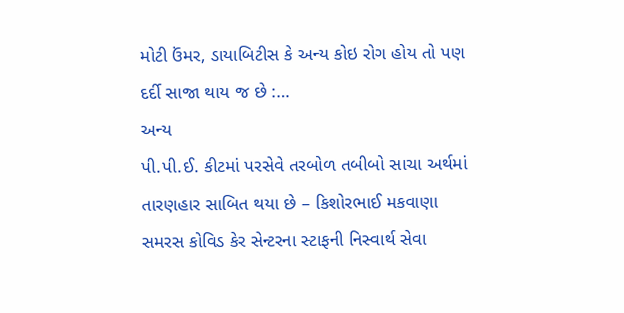મોટી ઉંમર, ડાયાબિટીસ કે અન્ય કોઇ રોગ હોય તો પણ દર્દી સાજા થાય જ છે :…
અન્ય
પી.પી.ઈ. કીટમાં પરસેવે તરબોળ તબીબો સાચા અર્થમાં તારણહાર સાબિત થયા છે – કિશોરભાઈ મકવાણા
સમરસ કોવિડ કેર સેન્ટરના સ્ટાફની નિસ્વાર્થ સેવા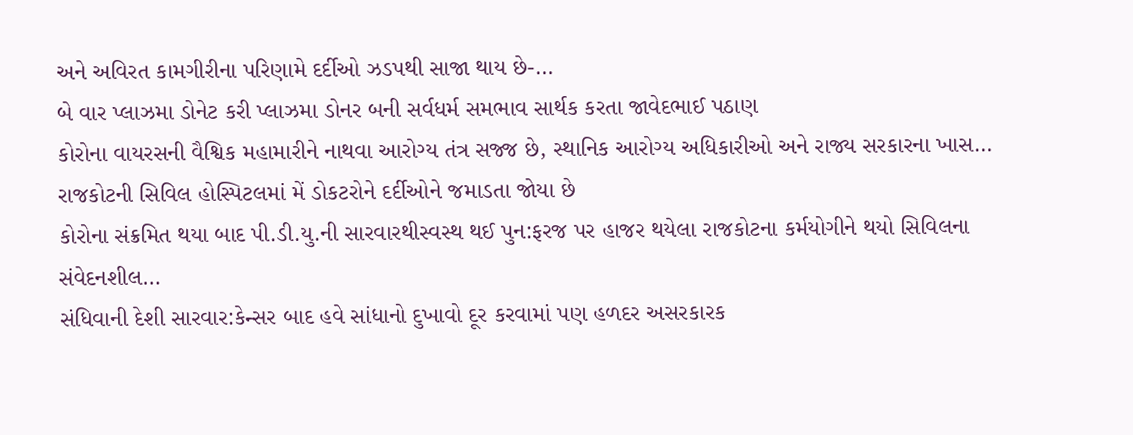અને અવિરત કામગીરીના પરિણામે દર્દીઓ ઝડપથી સાજા થાય છે-…
બે વાર પ્લાઝમા ડોનેટ કરી પ્લાઝમા ડોનર બની સર્વધર્મ સમભાવ સાર્થક કરતા જાવેદભાઈ પઠાણ
કોરોના વાયરસની વૈશ્વિક મહામારીને નાથવા આરોગ્ય તંત્ર સજ્જ છે, સ્થાનિક આરોગ્ય અધિકારીઓ અને રાજ્ય સરકારના ખાસ…
રાજકોટની સિવિલ હોસ્પિટલમાં મેં ડોકટરોને દર્દીઓને જમાડતા જોયા છે
કોરોના સંક્રમિત થયા બાદ પી.ડી.યુ.ની સારવારથીસ્વસ્થ થઈ પુન:ફરજ પર હાજર થયેલા રાજકોટના કર્મયોગીને થયો સિવિલના સંવેદનશીલ…
સંધિવાની દેશી સારવાર:કેન્સર બાદ હવે સાંધાનો દુખાવો દૂર કરવામાં પણ હળદર અસરકારક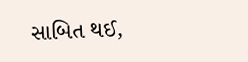સાબિત થઈ,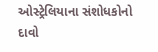ઓસ્ટ્રેલિયાના સંશોધકોનો દાવો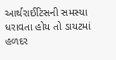આર્થરાઈટિસની સમસ્યા ધરાવતા હોય તો ડાયટમાં હળદર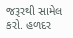જરૂરથી સામેલ કરો. હળદર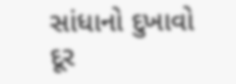સાંધાનો દુખાવો દૂર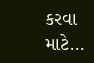કરવા માટે…